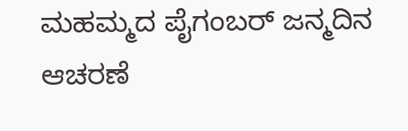ಮಹಮ್ಮದ ಪೈಗಂಬರ್ ಜನ್ಮದಿನ ಆಚರಣೆ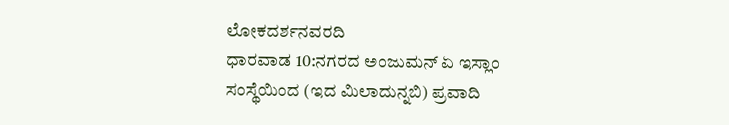ಲೋಕದರ್ಶನವರದಿ
ಧಾರವಾಡ 10:ನಗರದ ಅಂಜುಮನ್ ಏ ಇಸ್ಲಾಂ ಸಂಸ್ಥೆಯಿಂದ (ಇದ ಮಿಲಾದುನ್ನಬಿ) ಪ್ರವಾದಿ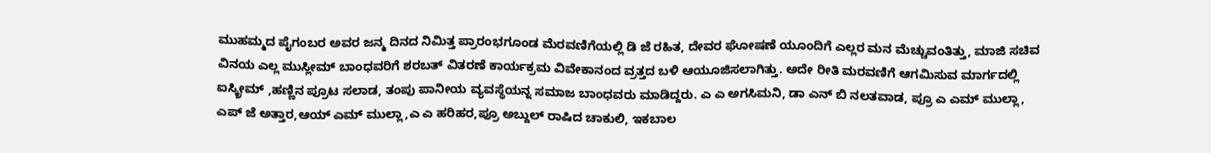ಮುಹಮ್ಮದ ಪೈಗಂಬರ ಅವರ ಜನ್ಮ ದಿನದ ನಿಮಿತ್ತ ಪ್ರಾರಂಭಗೂಂಡ ಮೆರವಣಿಗೆಯಲ್ಲಿ ಡಿ ಜೆ ರಹಿತ, ದೇವರ ಘೋಷಣೆ ಯೂಂದಿಗೆ ಎಲ್ಲರ ಮನ ಮೆಚ್ಚುವಂತಿತ್ತು, ಮಾಜಿ ಸಚಿವ ವಿನಯ ಎಲ್ಲ ಮುಸ್ಲೀಮ್ ಬಾಂಧವರಿಗೆ ಶರಬತ್ ವಿತರಣೆ ಕಾರ್ಯಕ್ರಮ ವಿವೇಕಾನಂದ ವ್ರತ್ತದ ಬಳಿ ಆಯೂಜಿಸಲಾಗಿತ್ತು. ಅದೇ ರೀತಿ ಮರವಣಿಗೆ ಆಗಮಿಸುವ ಮಾರ್ಗದಲ್ಲಿ ಐಸ್ಕ್ರೀಮ್ ,ಹಣ್ಣಿನ ಪ್ರೂಟ ಸಲಾಡ, ತಂಪು ಪಾನೀಯ ವ್ಯವಸ್ಥೆಯನ್ನ ಸಮಾಜ ಬಾಂಧವರು ಮಾಡಿದ್ದರು. ಎ ಎ ಅಗಸಿಮನಿ, ಡಾ ಎನ್ ಬಿ ನಲತವಾಡ, ಪ್ರೂ ಎ ಎಮ್ ಮುಲ್ಲಾ, ಎಪ್ ಜೆ ಅತ್ತಾರ,ಆಯ್ ಎಮ್ ಮುಲ್ಲಾ,ಎ ಎ ಹರಿಹರ,ಪ್ರೂ ಅಬ್ದುಲ್ ರಾಷಿದ ಚಾಕುಲಿ, ಇಕಬಾಲ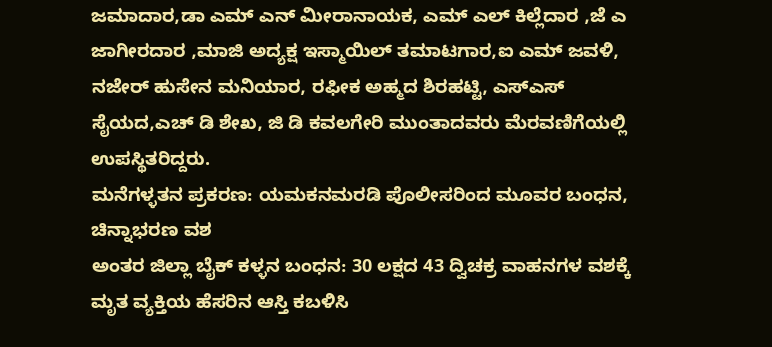ಜಮಾದಾರ,ಡಾ ಎಮ್ ಎನ್ ಮೀರಾನಾಯಕ, ಎಮ್ ಎಲ್ ಕಿಲ್ಲೆದಾರ ,ಜೆ ಎ ಜಾಗೀರದಾರ ,ಮಾಜಿ ಅದ್ಯಕ್ಷ ಇಸ್ಮಾಯಿಲ್ ತಮಾಟಗಾರ,ಐ ಎಮ್ ಜವಳಿ, ನಜೇರ್ ಹುಸೇನ ಮನಿಯಾರ, ರಫೀಕ ಅಹ್ಮದ ಶಿರಹಟ್ಟಿ, ಎಸ್ಎಸ್ ಸೈಯದ,ಎಚ್ ಡಿ ಶೇಖ, ಜಿ ಡಿ ಕವಲಗೇರಿ ಮುಂತಾದವರು ಮೆರವಣಿಗೆಯಲ್ಲಿ ಉಪಸ್ಥಿತರಿದ್ದರು.
ಮನೆಗಳ್ಳತನ ಪ್ರಕರಣ: ಯಮಕನಮರಡಿ ಪೊಲೀಸರಿಂದ ಮೂವರ ಬಂಧನ, ಚಿನ್ನಾಭರಣ ವಶ
ಅಂತರ ಜಿಲ್ಲಾ ಬೈಕ್ ಕಳ್ಳನ ಬಂಧನ: 30 ಲಕ್ಷದ 43 ದ್ವಿಚಕ್ರ ವಾಹನಗಳ ವಶಕ್ಕೆ
ಮೃತ ವ್ಯಕ್ತಿಯ ಹೆಸರಿನ ಆಸ್ತಿ ಕಬಳಿಸಿ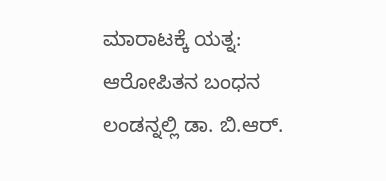ಮಾರಾಟಕ್ಕೆ ಯತ್ನ: ಆರೋಪಿತನ ಬಂಧನ
ಲಂಡನ್ನಲ್ಲಿ ಡಾ. ಬಿ.ಆರ್.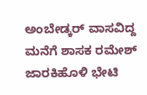ಅಂಬೇಡ್ಕರ್ ವಾಸವಿದ್ದ ಮನೆಗೆ ಶಾಸಕ ರಮೇಶ್ ಜಾರಕಿಹೊಳಿ ಭೇಟಿ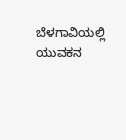ಬೆಳಗಾವಿಯಲ್ಲಿ ಯುವಕನ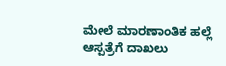ಮೇಲೆ ಮಾರಣಾಂತಿಕ ಹಲ್ಲೆ ಆಸ್ಪತ್ರೆಗೆ ದಾಖಲು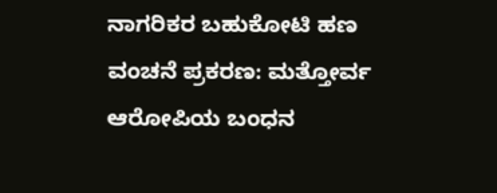ನಾಗರಿಕರ ಬಹುಕೋಟಿ ಹಣ ವಂಚನೆ ಪ್ರಕರಣ: ಮತ್ತೋರ್ವ ಆರೋಪಿಯ ಬಂಧನ